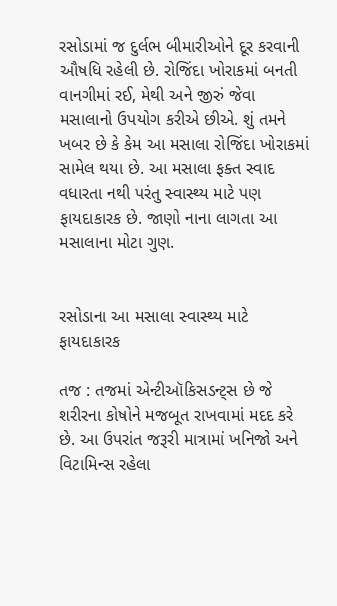રસોડામાં જ દુર્લભ બીમારીઓને દૂર કરવાની ઔષધિ રહેલી છે. રોજિંદા ખોરાકમાં બનતી વાનગીમાં રઈ, મેથી અને જીરું જેવા મસાલાનો ઉપયોગ કરીએ છીએ. શું તમને ખબર છે કે કેમ આ મસાલા રોજિંદા ખોરાકમાં સામેલ થયા છે. આ મસાલા ફક્ત સ્વાદ વધારતા નથી પરંતુ સ્વાસ્થ્ય માટે પણ ફાયદાકારક છે. જાણો નાના લાગતા આ મસાલાના મોટા ગુણ.


રસોડાના આ મસાલા સ્વાસ્થ્ય માટે ફાયદાકારક

તજ : તજમાં એન્ટીઑકિસડન્ટ્સ છે જે શરીરના કોષોને મજબૂત રાખવામાં મદદ કરે છે. આ ઉપરાંત જરૂરી માત્રામાં ખનિજો અને વિટામિન્સ રહેલા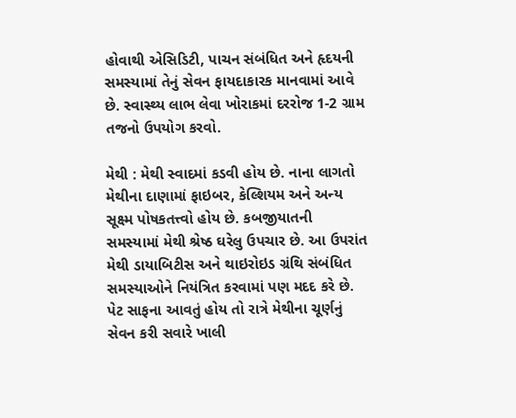હોવાથી એસિડિટી, પાચન સંબંધિત અને હૃદયની સમસ્યામાં તેનું સેવન ફાયદાકારક માનવામાં આવે છે. સ્વાસ્થ્ય લાભ લેવા ખોરાકમાં દરરોજ 1-2 ગ્રામ તજનો ઉપયોગ કરવો.

મેથી : મેથી સ્વાદમાં કડવી હોય છે. નાના લાગતો મેથીના દાણામાં ફાઇબર, કેલ્શિયમ અને અન્ય સૂક્ષ્મ પોષકતત્ત્વો હોય છે. કબજીયાતની સમસ્યામાં મેથી શ્રેષ્ઠ ઘરેલુ ઉપચાર છે. આ ઉપરાંત મેથી ડાયાબિટીસ અને થાઇરોઇડ ગ્રંથિ સંબંધિત સમસ્યાઓને નિયંત્રિત કરવામાં પણ મદદ કરે છે. પેટ સાફના આવતું હોય તો રાત્રે મેથીના ચૂર્ણનું સેવન કરી સવારે ખાલી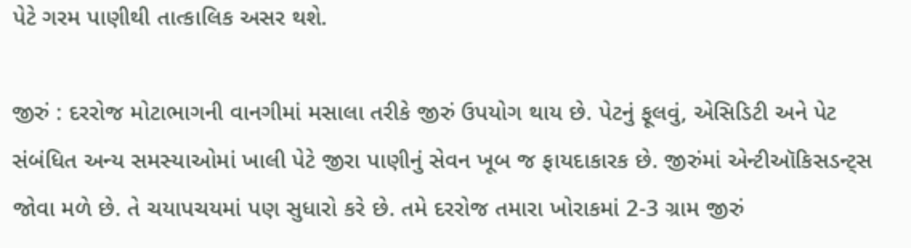પેટે ગરમ પાણીથી તાત્કાલિક અસર થશે.

જીરું : દરરોજ મોટાભાગની વાનગીમાં મસાલા તરીકે જીરું ઉપયોગ થાય છે. પેટનું ફૂલવું, એસિડિટી અને પેટ સંબંધિત અન્ય સમસ્યાઓમાં ખાલી પેટે જીરા પાણીનું સેવન ખૂબ જ ફાયદાકારક છે. જીરુંમાં એન્ટીઑકિસડન્ટ્સ જોવા મળે છે. તે ચયાપચયમાં પણ સુધારો કરે છે. તમે દરરોજ તમારા ખોરાકમાં 2-3 ગ્રામ જીરું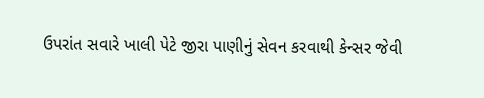ઉપરાંત સવારે ખાલી પેટે જીરા પાણીનું સેવન કરવાથી કેન્સર જેવી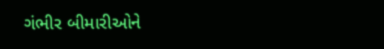ગંભીર બીમારીઓને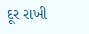દૂર રાખી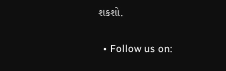શકશો.

  • Follow us on: